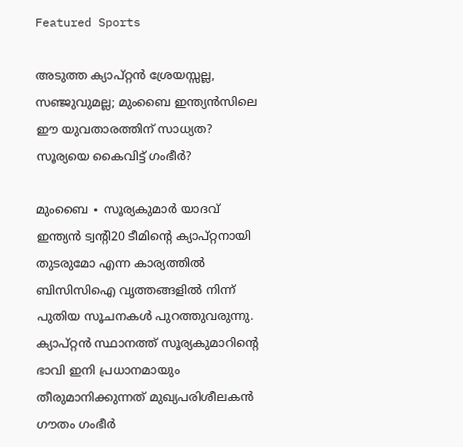Featured Sports

അടുത്ത ക്യാപ്റ്റൻ ശ്രേയസ്സല്ല, സഞ്ജുവുമല്ല; മുംബൈ ഇന്ത്യൻസിലെ ഈ യുവതാരത്തിന് സാധ്യത? സൂര്യയെ കൈവിട്ട് ഗംഭീർ?

മുംബൈ ∙ സൂര്യകുമാർ യാദവ് ഇന്ത്യൻ ട്വന്റി20 ടീമിന്റെ ക്യാപ്റ്റനായി തുടരുമോ എന്ന കാര്യത്തിൽ ബിസിസിഐ വൃത്തങ്ങളിൽ നിന്ന് പുതിയ സൂചനകൾ പുറത്തുവരുന്നു. ക്യാപ്റ്റൻ സ്ഥാനത്ത് സൂര്യകുമാറിന്റെ ഭാവി ഇനി പ്രധാനമായും തീരുമാനിക്കുന്നത് മുഖ്യപരിശീലകൻ ഗൗതം ഗംഭീർ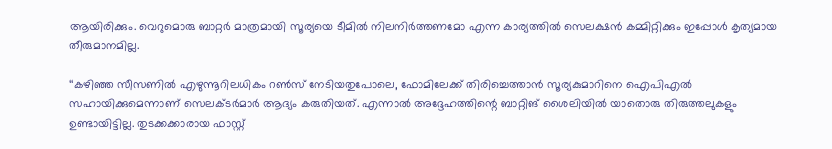ആയിരിക്കും. വെറുമൊരു ബാറ്റർ മാത്രമായി സൂര്യയെ ടീമിൽ നിലനിർത്തണമോ എന്ന കാര്യത്തിൽ സെലക്ഷൻ കമ്മിറ്റിക്കും ഇപ്പോൾ കൃത്യമായ തീരുമാനമില്ല.

‘‘കഴിഞ്ഞ സീസണിൽ എഴുന്നൂറിലധികം റൺസ് നേടിയതുപോലെ, ഫോമിലേക്ക് തിരിച്ചെത്താൻ സൂര്യകുമാറിനെ ഐപിഎൽ സഹായിക്കുമെന്നാണ് സെലക്ടർമാർ ആദ്യം കരുതിയത്. എന്നാൽ അദ്ദേഹത്തിന്റെ ബാറ്റിങ് ശൈലിയിൽ യാതൊരു തിരുത്തലുകളും ഉണ്ടായിട്ടില്ല. തുടക്കക്കാരായ ഫാസ്റ്റ്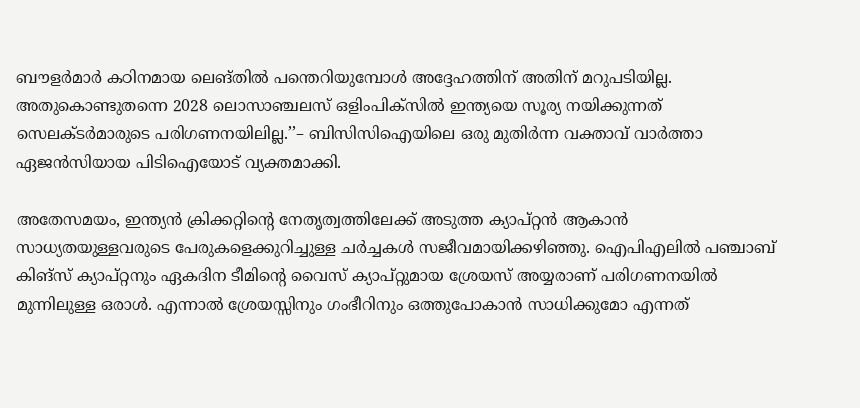ബൗളർമാർ കഠിനമായ ലെങ്തിൽ പന്തെറിയുമ്പോൾ അദ്ദേഹത്തിന് അതിന് മറുപടിയില്ല. അതുകൊണ്ടുതന്നെ 2028 ലൊസാഞ്ചലസ് ഒളിംപിക്സിൽ ഇന്ത്യയെ സൂര്യ നയിക്കുന്നത് സെലക്ടർമാരുടെ പരിഗണനയിലില്ല.’’– ബിസിസിഐയിലെ ഒരു മുതിർന്ന വക്താവ് വാർത്താ ഏജൻസിയായ പിടിഐയോട് വ്യക്തമാക്കി.

അതേസമയം, ഇന്ത്യൻ ക്രിക്കറ്റിന്റെ നേതൃത്വത്തിലേക്ക് അടുത്ത ക്യാപ്റ്റൻ ആകാൻ സാധ്യതയുള്ളവരുടെ പേരുകളെക്കുറിച്ചുള്ള ചർച്ചകൾ സജീവമായിക്കഴിഞ്ഞു. ഐപിഎലിൽ പഞ്ചാബ് കിങ്സ് ക്യാപ്റ്റനും ഏകദിന ടീമിന്റെ വൈസ് ക്യാപ്റ്റുമായ ശ്രേയസ് അയ്യരാണ് പരിഗണനയിൽ മുന്നിലുള്ള ഒരാൾ. എന്നാൽ ശ്രേയസ്സിനും ഗംഭീറിനും ഒത്തുപോകാൻ സാധിക്കുമോ എന്നത്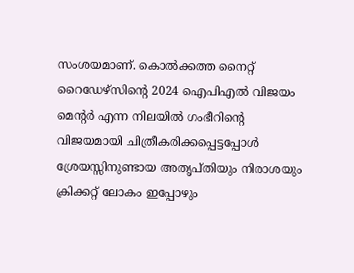സംശയമാണ്. കൊൽക്കത്ത നൈറ്റ് റൈഡേഴ്സിന്റെ 2024 ഐപിഎൽ വിജയം മെന്റർ എന്ന നിലയിൽ ഗംഭീറിന്റെ വിജയമായി ചിത്രീകരിക്കപ്പെട്ടപ്പോൾ ശ്രേയസ്സിനുണ്ടായ അതൃപ്തിയും നിരാശയും ക്രിക്കറ്റ് ലോകം ഇപ്പോഴും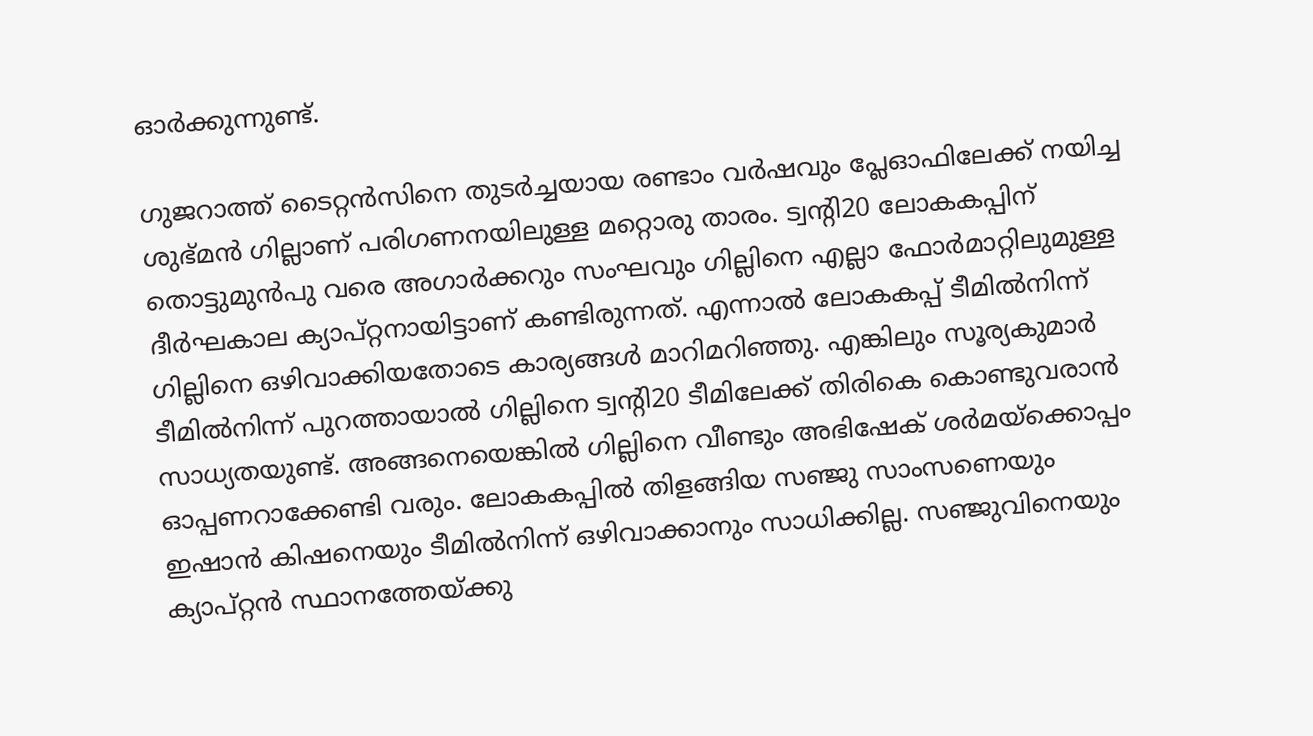ഓർക്കുന്നുണ്ട്.

ഗുജറാത്ത് ടൈറ്റൻസിനെ തുടർച്ചയായ രണ്ടാം വർഷവും പ്ലേഓഫിലേക്ക് നയിച്ച ശുഭ്മൻ ഗില്ലാണ് പരിഗണനയിലുള്ള മറ്റൊരു താരം. ട്വന്റി20 ലോകകപ്പിന് തൊട്ടുമുൻപു വരെ അഗാർക്കറും സംഘവും ഗില്ലിനെ എല്ലാ ഫോർമാറ്റിലുമുള്ള ദീർഘകാല ക്യാപ്റ്റനായിട്ടാണ് കണ്ടിരുന്നത്. എന്നാൽ ലോകകപ്പ് ടീമിൽനിന്ന് ഗില്ലിനെ ഒഴിവാക്കിയതോടെ കാര്യങ്ങൾ മാറിമറിഞ്ഞു. എങ്കിലും സൂര്യകുമാർ ടീമിൽനിന്ന് പുറത്തായാൽ ഗില്ലിനെ ട്വന്റി20 ടീമിലേക്ക് തിരികെ കൊണ്ടുവരാൻ സാധ്യതയുണ്ട്. അങ്ങനെയെങ്കിൽ ഗില്ലിനെ വീണ്ടും അഭിഷേക് ശർമയ്ക്കൊപ്പം ഓപ്പണറാക്കേണ്ടി വരും. ലോകകപ്പിൽ തിളങ്ങിയ സഞ്ജു സാംസണെയും ഇഷാൻ കിഷനെയും ടീമിൽനിന്ന് ഒഴിവാക്കാനും സാധിക്കില്ല. സഞ്ജുവിനെയും ക്യാപ്റ്റൻ സ്ഥാനത്തേയ്ക്കു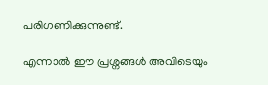പരിഗണിക്കുന്നുണ്ട്.

എന്നാൽ ഈ പ്രശ്നങ്ങൾ അവിടെയും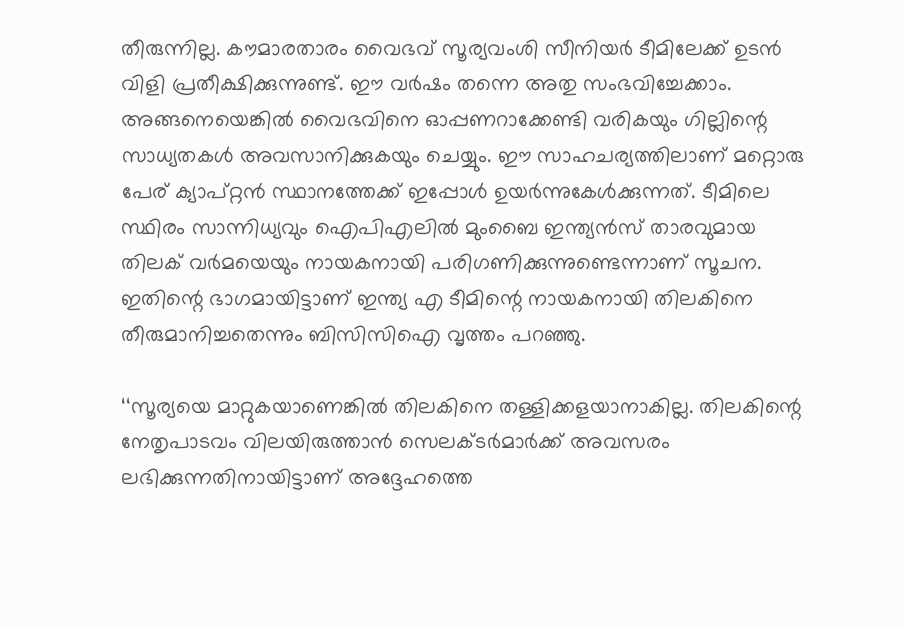തീരുന്നില്ല. കൗമാരതാരം വൈഭവ് സൂര്യവംശി സീനിയർ ടീമിലേക്ക് ഉടൻ വിളി പ്രതീക്ഷിക്കുന്നുണ്ട്. ഈ വർഷം തന്നെ അതു സംഭവിച്ചേക്കാം. അങ്ങനെയെങ്കിൽ വൈഭവിനെ ഓപ്പണറാക്കേണ്ടി വരികയും ഗില്ലിന്റെ സാധ്യതകൾ അവസാനിക്കുകയും ചെയ്യും. ഈ സാഹചര്യത്തിലാണ് മറ്റൊരു പേര് ക്യാപ്റ്റൻ സ്ഥാനത്തേക്ക് ഇപ്പോൾ ഉയർന്നുകേൾക്കുന്നത്. ടീമിലെ സ്ഥിരം സാന്നിധ്യവും ഐപിഎലിൽ മുംബൈ ഇന്ത്യൻസ് താരവുമായ തിലക് വർമയെയും നായകനായി പരിഗണിക്കുന്നുണ്ടെന്നാണ് സൂചന. ഇതിന്റെ ഭാഗമായിട്ടാണ് ഇന്ത്യ എ ടീമിന്റെ നായകനായി തിലകിനെ തീരുമാനിച്ചതെന്നും ബിസിസിഐ വൃത്തം പറഞ്ഞു.

‘‘സൂര്യയെ മാറ്റുകയാണെങ്കിൽ തിലകിനെ തള്ളിക്കളയാനാകില്ല. തിലകിന്റെ നേതൃപാടവം വിലയിരുത്താൻ സെലക്ടർമാർക്ക് അവസരം ലഭിക്കുന്നതിനായിട്ടാണ് അദ്ദേഹത്തെ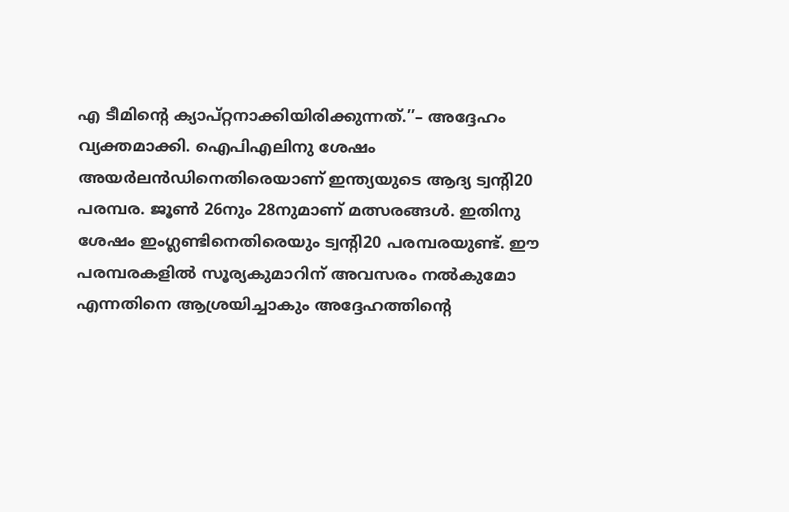എ ടീമിന്റെ ക്യാപ്റ്റനാക്കിയിരിക്കുന്നത്.’’– അദ്ദേഹം വ്യക്തമാക്കി. ഐപിഎലിനു ശേഷം അയർലൻഡിനെതിരെയാണ് ഇന്ത്യയുടെ ആദ്യ ട്വന്റി20 പരമ്പര. ജൂൺ 26നും 28നുമാണ് മത്സരങ്ങൾ. ഇതിനു ശേഷം ഇംഗ്ലണ്ടിനെതിരെയും ട്വന്റി20 പരമ്പരയുണ്ട്. ഈ പരമ്പരകളിൽ സൂര്യകുമാറിന് അവസരം നൽകുമോ എന്നതിനെ ആശ്രയിച്ചാകും അദ്ദേഹത്തിന്റെ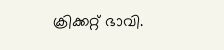ക്രിക്കറ്റ് ഭാവി.